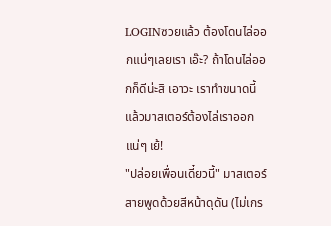LOGINซวยแล้ว ต้องโดนไล่ออกแน่ๆเลยเรา เอ๊ะ? ถ้าโดนไล่ออกก็ดีน่ะสิ เอาวะ เราทำขนาดนี้แล้วมาสเตอร์ต้องไล่เราออกแน่ๆ เย้!
"ปล่อยเพื่อนเดี๋ยวนี้" มาสเตอร์สายพูดด้วยสีหน้าดุดัน (ไม่เกร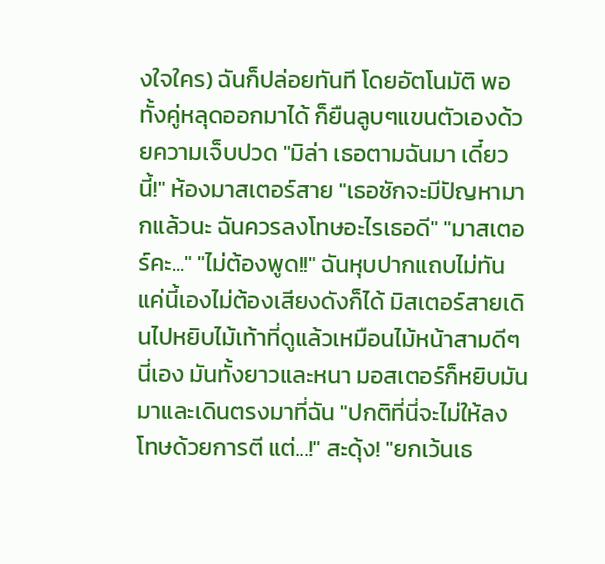งใจใคร) ฉันก็ปล่อยทันที โดยอัตโนมัติ พอทั้งคู่หลุดออกมาได้ ก็ยืนลูบๆแขนตัวเองด้วยความเจ็บปวด "มิล่า เธอตามฉันมา เดี๋ยวนี้!" ห้องมาสเตอร์สาย "เธอชักจะมีปัญหามากแล้วนะ ฉันควรลงโทษอะไรเธอดี" "มาสเตอร์คะ..." "ไม่ต้องพูด!!" ฉันหุบปากแถบไม่ทัน แค่นี้เองไม่ต้องเสียงดังก็ได้ มิสเตอร์สายเดินไปหยิบไม้เท้าที่ดูแล้วเหมือนไม้หน้าสามดีๆนี่เอง มันทั้งยาวและหนา มอสเตอร์ก็หยิบมันมาและเดินตรงมาที่ฉัน "ปกติที่นี่จะไม่ให้ลงโทษด้วยการตี แต่...!" สะดุ้ง! "ยกเว้นเธ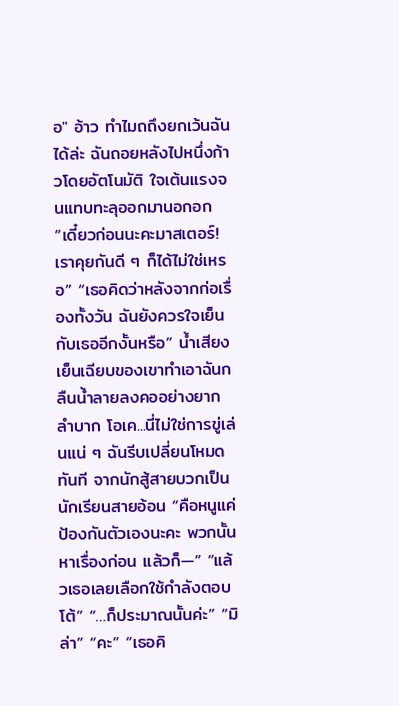อ" อ้าว ทำไมถถึงยกเว้นฉันได้ล่ะ ฉันถอยหลังไปหนึ่งก้าวโดยอัตโนมัติ ใจเต้นแรงจนแทบทะลุออกมานอกอก “เดี๋ยวก่อนนะคะมาสเตอร์! เราคุยกันดี ๆ ก็ได้ไม่ใช่เหรอ” “เธอคิดว่าหลังจากก่อเรื่องทั้งวัน ฉันยังควรใจเย็นกับเธออีกงั้นหรือ” น้ำเสียงเย็นเฉียบของเขาทำเอาฉันกลืนน้ำลายลงคออย่างยากลำบาก โอเค...นี่ไม่ใช่การขู่เล่นแน่ ๆ ฉันรีบเปลี่ยนโหมดทันที จากนักสู้สายบวกเป็นนักเรียนสายอ้อน “คือหนูแค่ป้องกันตัวเองนะคะ พวกนั้นหาเรื่องก่อน แล้วก็—” “แล้วเธอเลยเลือกใช้กำลังตอบโต้” “…ก็ประมาณนั้นค่ะ” “มิล่า” “คะ” “เธอคิ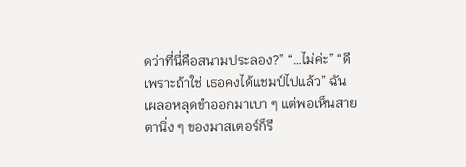ดว่าที่นี่คือสนามประลอง?” “…ไม่ค่ะ” “ดี เพราะถ้าใช่ เธอคงได้แชมป์ไปแล้ว” ฉันเผลอหลุดขำออกมาเบา ๆ แต่พอเห็นสายตานิ่ง ๆ ของมาสเตอร์ก็รี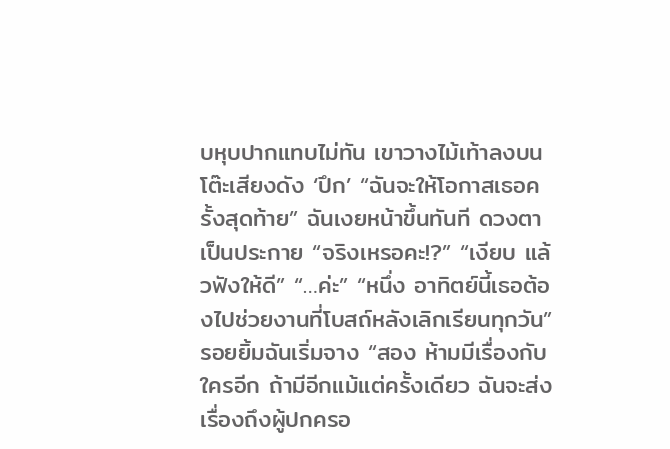บหุบปากแทบไม่ทัน เขาวางไม้เท้าลงบนโต๊ะเสียงดัง ‘ปึก’ “ฉันจะให้โอกาสเธอครั้งสุดท้าย” ฉันเงยหน้าขึ้นทันที ดวงตาเป็นประกาย “จริงเหรอคะ!?” “เงียบ แล้วฟังให้ดี” “…ค่ะ” “หนึ่ง อาทิตย์นี้เธอต้องไปช่วยงานที่โบสถ์หลังเลิกเรียนทุกวัน” รอยยิ้มฉันเริ่มจาง “สอง ห้ามมีเรื่องกับใครอีก ถ้ามีอีกแม้แต่ครั้งเดียว ฉันจะส่งเรื่องถึงผู้ปกครอ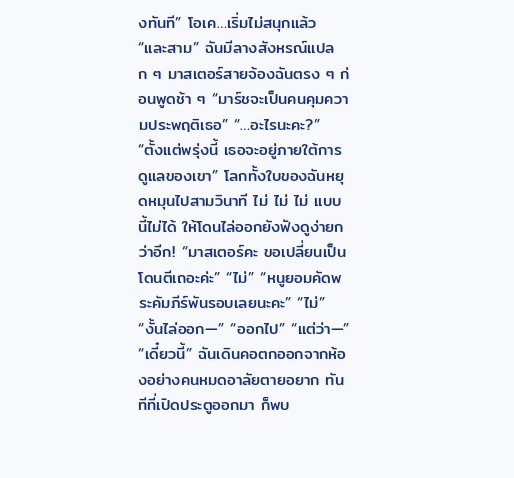งทันที” โอเค…เริ่มไม่สนุกแล้ว “และสาม” ฉันมีลางสังหรณ์แปลก ๆ มาสเตอร์สายจ้องฉันตรง ๆ ก่อนพูดช้า ๆ “มาร์ชจะเป็นคนคุมความประพฤติเธอ” “…อะไรนะคะ?” “ตั้งแต่พรุ่งนี้ เธอจะอยู่ภายใต้การดูแลของเขา” โลกทั้งใบของฉันหยุดหมุนไปสามวินาที ไม่ ไม่ ไม่ แบบนี้ไม่ได้ ให้โดนไล่ออกยังฟังดูง่ายกว่าอีก! “มาสเตอร์คะ ขอเปลี่ยนเป็นโดนตีเถอะค่ะ” “ไม่” “หนูยอมคัดพระคัมภีร์พันรอบเลยนะคะ” “ไม่” “งั้นไล่ออก—” “ออกไป” “แต่ว่า—” “เดี๋ยวนี้” ฉันเดินคอตกออกจากห้องอย่างคนหมดอาลัยตายอยาก ทันทีที่เปิดประตูออกมา ก็พบ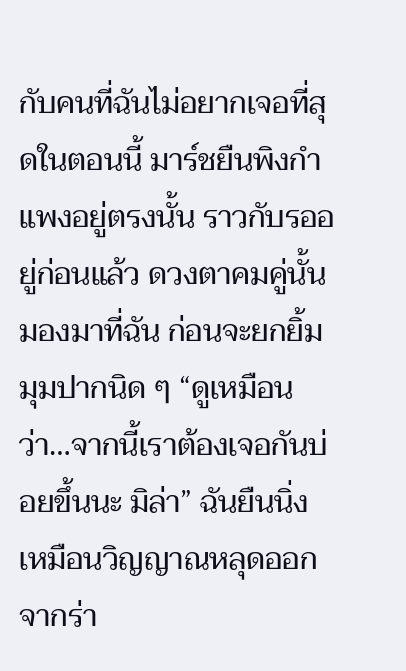กับคนที่ฉันไม่อยากเจอที่สุดในตอนนี้ มาร์ชยืนพิงกำแพงอยู่ตรงนั้น ราวกับรออยู่ก่อนแล้ว ดวงตาคมคู่นั้นมองมาที่ฉัน ก่อนจะยกยิ้มมุมปากนิด ๆ “ดูเหมือนว่า…จากนี้เราต้องเจอกันบ่อยขึ้นนะ มิล่า” ฉันยืนนิ่งเหมือนวิญญาณหลุดออกจากร่า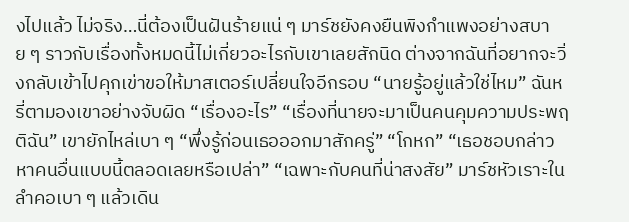งไปแล้ว ไม่จริง…นี่ต้องเป็นฝันร้ายแน่ ๆ มาร์ชยังคงยืนพิงกำแพงอย่างสบาย ๆ ราวกับเรื่องทั้งหมดนี้ไม่เกี่ยวอะไรกับเขาเลยสักนิด ต่างจากฉันที่อยากจะวิ่งกลับเข้าไปคุกเข่าขอให้มาสเตอร์เปลี่ยนใจอีกรอบ “นายรู้อยู่แล้วใช่ไหม” ฉันหรี่ตามองเขาอย่างจับผิด “เรื่องอะไร” “เรื่องที่นายจะมาเป็นคนคุมความประพฤติฉัน” เขายักไหล่เบา ๆ “พึ่งรู้ก่อนเธอออกมาสักครู่” “โกหก” “เธอชอบกล่าวหาคนอื่นแบบนี้ตลอดเลยหรือเปล่า” “เฉพาะกับคนที่น่าสงสัย” มาร์ชหัวเราะในลำคอเบา ๆ แล้วเดิน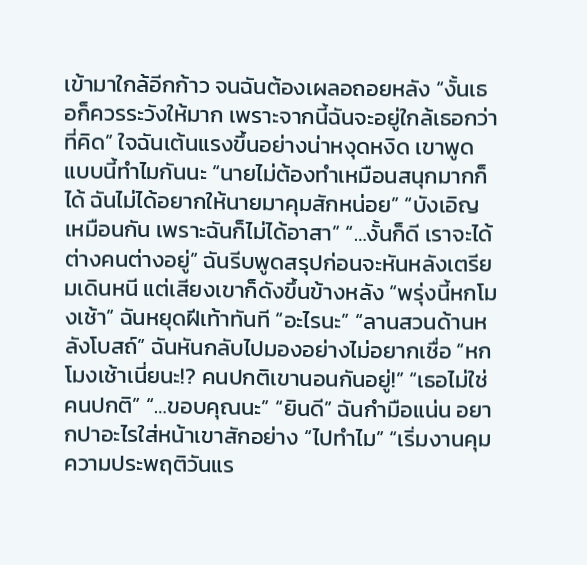เข้ามาใกล้อีกก้าว จนฉันต้องเผลอถอยหลัง “งั้นเธอก็ควรระวังให้มาก เพราะจากนี้ฉันจะอยู่ใกล้เธอกว่าที่คิด” ใจฉันเต้นแรงขึ้นอย่างน่าหงุดหงิด เขาพูดแบบนี้ทำไมกันนะ “นายไม่ต้องทำเหมือนสนุกมากก็ได้ ฉันไม่ได้อยากให้นายมาคุมสักหน่อย” “บังเอิญเหมือนกัน เพราะฉันก็ไม่ได้อาสา” “…งั้นก็ดี เราจะได้ต่างคนต่างอยู่” ฉันรีบพูดสรุปก่อนจะหันหลังเตรียมเดินหนี แต่เสียงเขาก็ดังขึ้นข้างหลัง “พรุ่งนี้หกโมงเช้า” ฉันหยุดฝีเท้าทันที “อะไรนะ” “ลานสวนด้านหลังโบสถ์” ฉันหันกลับไปมองอย่างไม่อยากเชื่อ “หกโมงเช้าเนี่ยนะ!? คนปกติเขานอนกันอยู่!” “เธอไม่ใช่คนปกติ” “…ขอบคุณนะ” “ยินดี” ฉันกำมือแน่น อยากปาอะไรใส่หน้าเขาสักอย่าง “ไปทำไม” “เริ่มงานคุมความประพฤติวันแร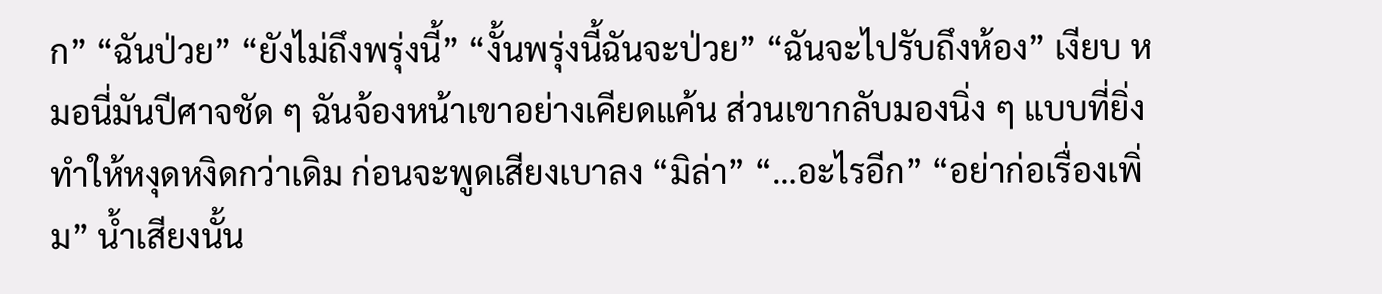ก” “ฉันป่วย” “ยังไม่ถึงพรุ่งนี้” “งั้นพรุ่งนี้ฉันจะป่วย” “ฉันจะไปรับถึงห้อง” เงียบ หมอนี่มันปีศาจชัด ๆ ฉันจ้องหน้าเขาอย่างเคียดแค้น ส่วนเขากลับมองนิ่ง ๆ แบบที่ยิ่งทำให้หงุดหงิดกว่าเดิม ก่อนจะพูดเสียงเบาลง “มิล่า” “…อะไรอีก” “อย่าก่อเรื่องเพิ่ม” น้ำเสียงนั้น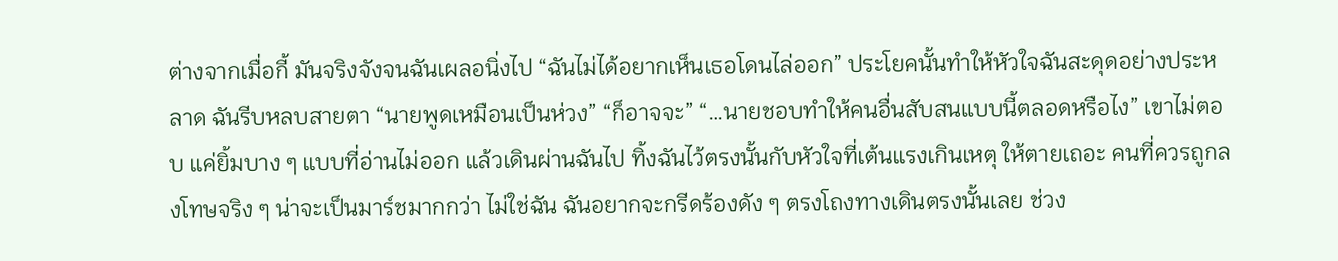ต่างจากเมื่อกี้ มันจริงจังจนฉันเผลอนิ่งไป “ฉันไม่ได้อยากเห็นเธอโดนไล่ออก” ประโยคนั้นทำให้หัวใจฉันสะดุดอย่างประหลาด ฉันรีบหลบสายตา “นายพูดเหมือนเป็นห่วง” “ก็อาจจะ” “…นายชอบทำให้คนอื่นสับสนแบบนี้ตลอดหรือไง” เขาไม่ตอบ แค่ยิ้มบาง ๆ แบบที่อ่านไม่ออก แล้วเดินผ่านฉันไป ทิ้งฉันไว้ตรงนั้นกับหัวใจที่เต้นแรงเกินเหตุ ให้ตายเถอะ คนที่ควรถูกลงโทษจริง ๆ น่าจะเป็นมาร์ชมากกว่า ไม่ใช่ฉัน ฉันอยากจะกรีดร้องดัง ๆ ตรงโถงทางเดินตรงนั้นเลย ช่วง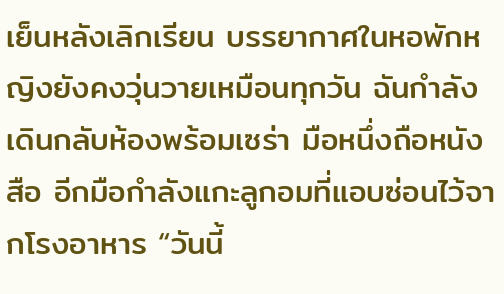เย็นหลังเลิกเรียน บรรยากาศในหอพักหญิงยังคงวุ่นวายเหมือนทุกวัน ฉันกำลังเดินกลับห้องพร้อมเซร่า มือหนึ่งถือหนังสือ อีกมือกำลังแกะลูกอมที่แอบซ่อนไว้จากโรงอาหาร “วันนี้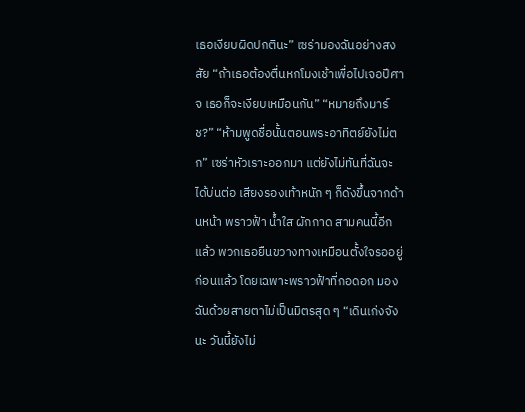เธอเงียบผิดปกตินะ” เซร่ามองฉันอย่างสงสัย “ถ้าเธอต้องตื่นหกโมงเช้าเพื่อไปเจอปีศาจ เธอก็จะเงียบเหมือนกัน” “หมายถึงมาร์ช?” “ห้ามพูดชื่อนั้นตอนพระอาทิตย์ยังไม่ตก” เซร่าหัวเราะออกมา แต่ยังไม่ทันที่ฉันจะได้บ่นต่อ เสียงรองเท้าหนัก ๆ ก็ดังขึ้นจากด้านหน้า พราวฟ้า น้ำใส ผักกาด สามคนนี้อีกแล้ว พวกเธอยืนขวางทางเหมือนตั้งใจรออยู่ก่อนแล้ว โดยเฉพาะพราวฟ้าที่กอดอก มองฉันด้วยสายตาไม่เป็นมิตรสุด ๆ “เดินเก่งจังนะ วันนี้ยังไม่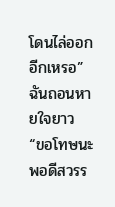โดนไล่ออกอีกเหรอ” ฉันถอนหายใจยาว “ขอโทษนะ พอดีสวรร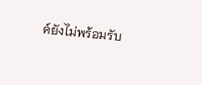ค์ยังไม่พร้อมรับ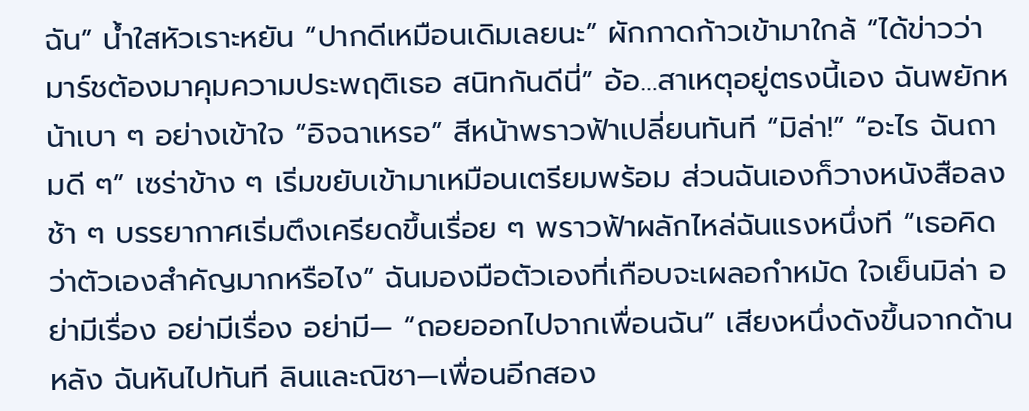ฉัน” น้ำใสหัวเราะหยัน “ปากดีเหมือนเดิมเลยนะ” ผักกาดก้าวเข้ามาใกล้ “ได้ข่าวว่ามาร์ชต้องมาคุมความประพฤติเธอ สนิทกันดีนี่” อ้อ…สาเหตุอยู่ตรงนี้เอง ฉันพยักหน้าเบา ๆ อย่างเข้าใจ “อิจฉาเหรอ” สีหน้าพราวฟ้าเปลี่ยนทันที “มิล่า!” “อะไร ฉันถามดี ๆ” เซร่าข้าง ๆ เริ่มขยับเข้ามาเหมือนเตรียมพร้อม ส่วนฉันเองก็วางหนังสือลงช้า ๆ บรรยากาศเริ่มตึงเครียดขึ้นเรื่อย ๆ พราวฟ้าผลักไหล่ฉันแรงหนึ่งที “เธอคิดว่าตัวเองสำคัญมากหรือไง” ฉันมองมือตัวเองที่เกือบจะเผลอกำหมัด ใจเย็นมิล่า อย่ามีเรื่อง อย่ามีเรื่อง อย่ามี— “ถอยออกไปจากเพื่อนฉัน” เสียงหนึ่งดังขึ้นจากด้านหลัง ฉันหันไปทันที ลินและณิชา—เพื่อนอีกสอง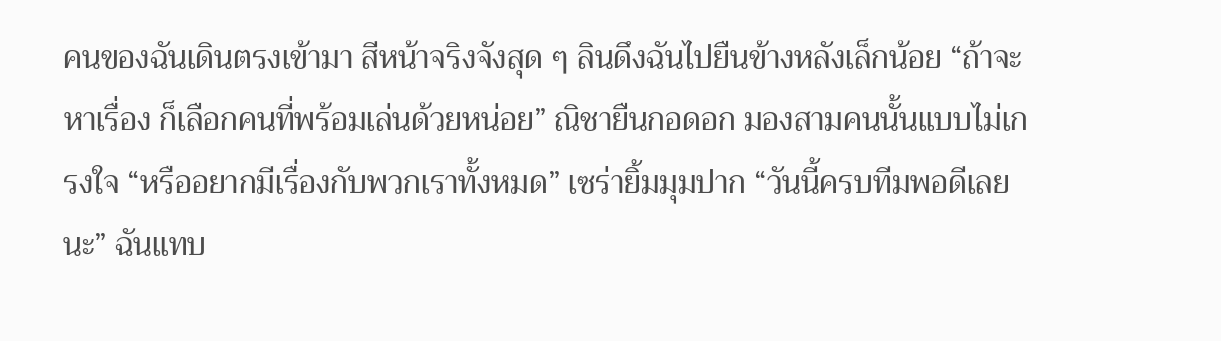คนของฉันเดินตรงเข้ามา สีหน้าจริงจังสุด ๆ ลินดึงฉันไปยืนข้างหลังเล็กน้อย “ถ้าจะหาเรื่อง ก็เลือกคนที่พร้อมเล่นด้วยหน่อย” ณิชายืนกอดอก มองสามคนนั้นแบบไม่เกรงใจ “หรืออยากมีเรื่องกับพวกเราทั้งหมด” เซร่ายิ้มมุมปาก “วันนี้ครบทีมพอดีเลยนะ” ฉันแทบ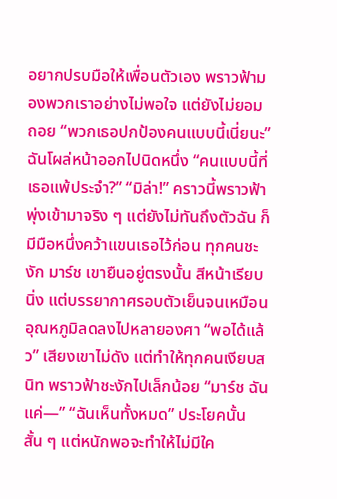อยากปรบมือให้เพื่อนตัวเอง พราวฟ้ามองพวกเราอย่างไม่พอใจ แต่ยังไม่ยอมถอย “พวกเธอปกป้องคนแบบนี้เนี่ยนะ” ฉันโผล่หน้าออกไปนิดหนึ่ง “คนแบบนี้ที่เธอแพ้ประจำ?” “มิล่า!” คราวนี้พราวฟ้าพุ่งเข้ามาจริง ๆ แต่ยังไม่ทันถึงตัวฉัน ก็มีมือหนึ่งคว้าแขนเธอไว้ก่อน ทุกคนชะงัก มาร์ช เขายืนอยู่ตรงนั้น สีหน้าเรียบนิ่ง แต่บรรยากาศรอบตัวเย็นจนเหมือนอุณหภูมิลดลงไปหลายองศา “พอได้แล้ว” เสียงเขาไม่ดัง แต่ทำให้ทุกคนเงียบสนิท พราวฟ้าชะงักไปเล็กน้อย “มาร์ช ฉันแค่—” “ฉันเห็นทั้งหมด” ประโยคนั้นสั้น ๆ แต่หนักพอจะทำให้ไม่มีใค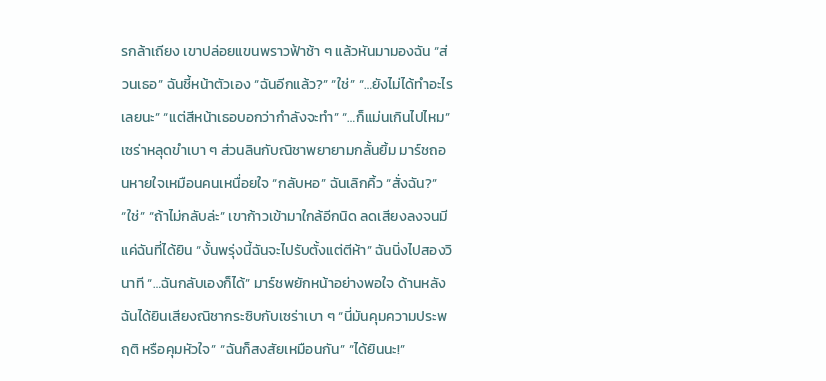รกล้าเถียง เขาปล่อยแขนพราวฟ้าช้า ๆ แล้วหันมามองฉัน “ส่วนเธอ” ฉันชี้หน้าตัวเอง “ฉันอีกแล้ว?” “ใช่” “…ยังไม่ได้ทำอะไรเลยนะ” “แต่สีหน้าเธอบอกว่ากำลังจะทำ” “…ก็แม่นเกินไปไหม” เซร่าหลุดขำเบา ๆ ส่วนลินกับณิชาพยายามกลั้นยิ้ม มาร์ชถอนหายใจเหมือนคนเหนื่อยใจ “กลับหอ” ฉันเลิกคิ้ว “สั่งฉัน?” “ใช่” “ถ้าไม่กลับล่ะ” เขาก้าวเข้ามาใกล้อีกนิด ลดเสียงลงจนมีแค่ฉันที่ได้ยิน “งั้นพรุ่งนี้ฉันจะไปรับตั้งแต่ตีห้า” ฉันนิ่งไปสองวินาที “…ฉันกลับเองก็ได้” มาร์ชพยักหน้าอย่างพอใจ ด้านหลัง ฉันได้ยินเสียงณิชากระซิบกับเซร่าเบา ๆ “นี่มันคุมความประพฤติ หรือคุมหัวใจ” “ฉันก็สงสัยเหมือนกัน” “ได้ยินนะ!”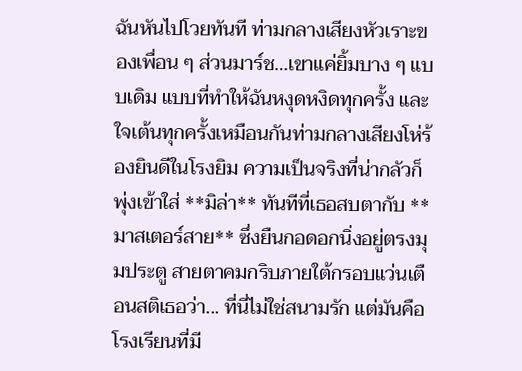ฉันหันไปโวยทันที ท่ามกลางเสียงหัวเราะของเพื่อน ๆ ส่วนมาร์ช…เขาแค่ยิ้มบาง ๆ แบบเดิม แบบที่ทำให้ฉันหงุดหงิดทุกครั้ง และใจเต้นทุกครั้งเหมือนกันท่ามกลางเสียงโห่ร้องยินดีในโรงยิม ความเป็นจริงที่น่ากลัวก็พุ่งเข้าใส่ **มิล่า** ทันทีที่เธอสบตากับ **มาสเตอร์สาย** ซึ่งยืนกอดอกนิ่งอยู่ตรงมุมประตู สายตาคมกริบภายใต้กรอบแว่นเตือนสติเธอว่า... ที่นี่ไม่ใช่สนามรัก แต่มันคือโรงเรียนที่มี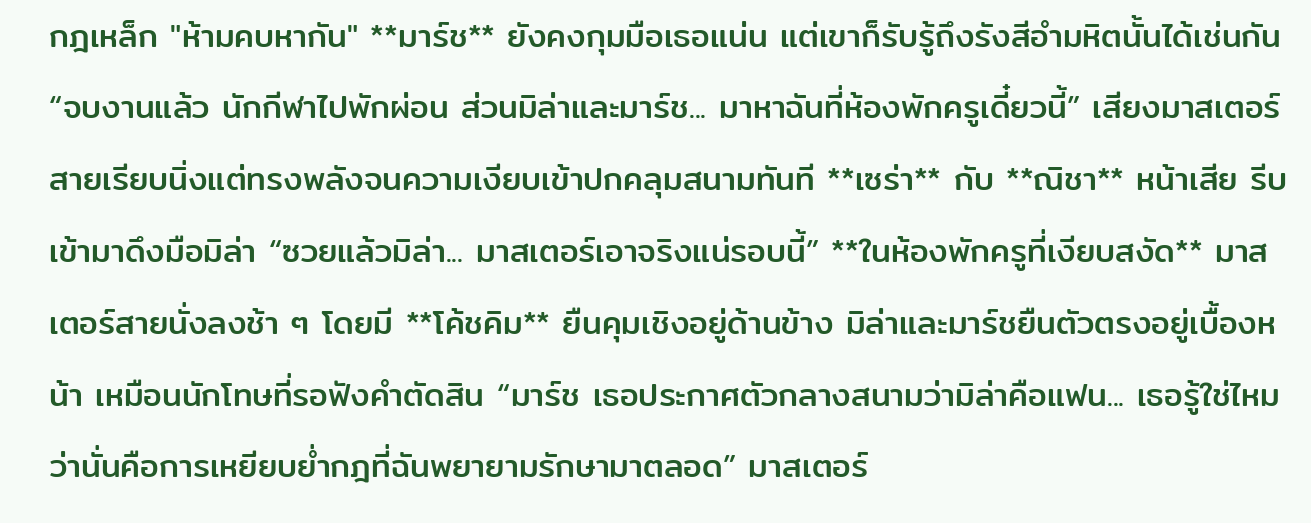กฎเหล็ก "ห้ามคบหากัน" **มาร์ช** ยังคงกุมมือเธอแน่น แต่เขาก็รับรู้ถึงรังสีอำมหิตนั้นได้เช่นกัน “จบงานแล้ว นักกีฬาไปพักผ่อน ส่วนมิล่าและมาร์ช... มาหาฉันที่ห้องพักครูเดี๋ยวนี้” เสียงมาสเตอร์สายเรียบนิ่งแต่ทรงพลังจนความเงียบเข้าปกคลุมสนามทันที **เซร่า** กับ **ณิชา** หน้าเสีย รีบเข้ามาดึงมือมิล่า “ซวยแล้วมิล่า... มาสเตอร์เอาจริงแน่รอบนี้” **ในห้องพักครูที่เงียบสงัด** มาสเตอร์สายนั่งลงช้า ๆ โดยมี **โค้ชคิม** ยืนคุมเชิงอยู่ด้านข้าง มิล่าและมาร์ชยืนตัวตรงอยู่เบื้องหน้า เหมือนนักโทษที่รอฟังคำตัดสิน “มาร์ช เธอประกาศตัวกลางสนามว่ามิล่าคือแฟน... เธอรู้ใช่ไหมว่านั่นคือการเหยียบย่ำกฎที่ฉันพยายามรักษามาตลอด” มาสเตอร์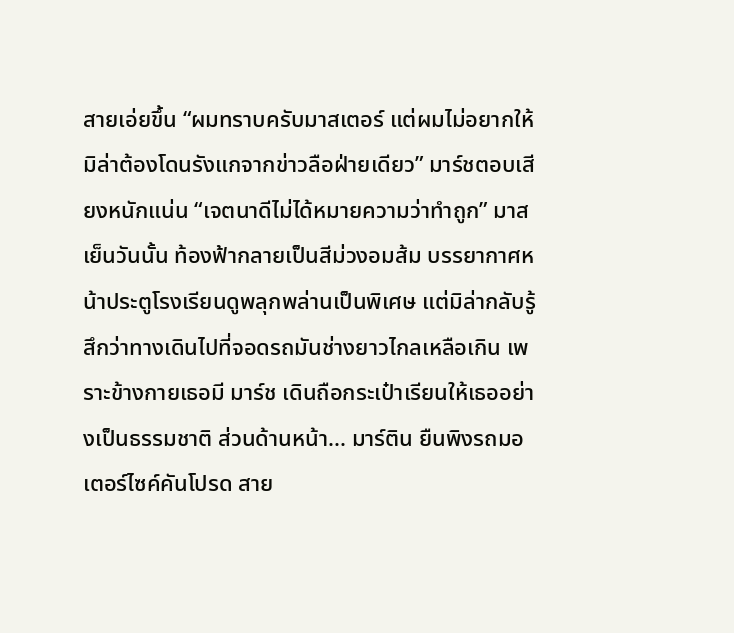สายเอ่ยขึ้น “ผมทราบครับมาสเตอร์ แต่ผมไม่อยากให้มิล่าต้องโดนรังแกจากข่าวลือฝ่ายเดียว” มาร์ชตอบเสียงหนักแน่น “เจตนาดีไม่ได้หมายความว่าทำถูก” มาส
เย็นวันนั้น ท้องฟ้ากลายเป็นสีม่วงอมส้ม บรรยากาศหน้าประตูโรงเรียนดูพลุกพล่านเป็นพิเศษ แต่มิล่ากลับรู้สึกว่าทางเดินไปที่จอดรถมันช่างยาวไกลเหลือเกิน เพราะข้างกายเธอมี มาร์ช เดินถือกระเป๋าเรียนให้เธออย่างเป็นธรรมชาติ ส่วนด้านหน้า... มาร์ติน ยืนพิงรถมอเตอร์ไซค์คันโปรด สาย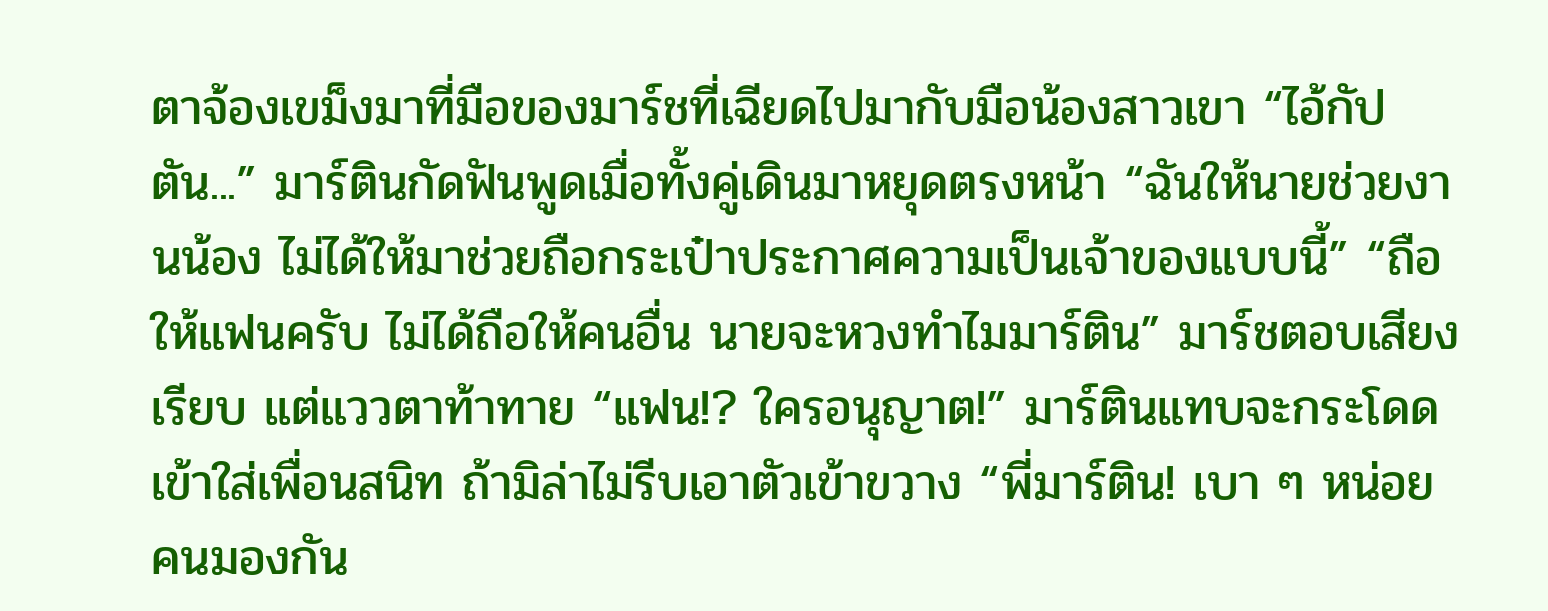ตาจ้องเขม็งมาที่มือของมาร์ชที่เฉียดไปมากับมือน้องสาวเขา “ไอ้กัปตัน...” มาร์ตินกัดฟันพูดเมื่อทั้งคู่เดินมาหยุดตรงหน้า “ฉันให้นายช่วยงานน้อง ไม่ได้ให้มาช่วยถือกระเป๋าประกาศความเป็นเจ้าของแบบนี้” “ถือให้แฟนครับ ไม่ได้ถือให้คนอื่น นายจะหวงทำไมมาร์ติน” มาร์ชตอบเสียงเรียบ แต่แววตาท้าทาย “แฟน!? ใครอนุญาต!” มาร์ตินแทบจะกระโดดเข้าใส่เพื่อนสนิท ถ้ามิล่าไม่รีบเอาตัวเข้าขวาง “พี่มาร์ติน! เบา ๆ หน่อย คนมองกัน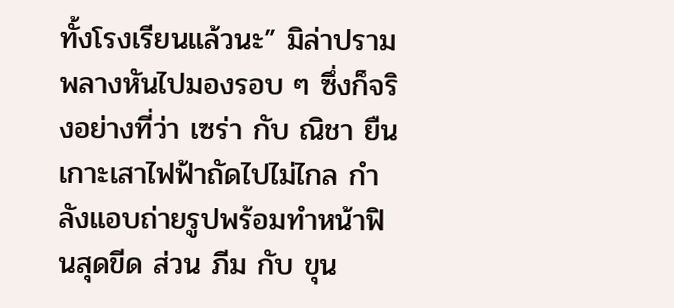ทั้งโรงเรียนแล้วนะ” มิล่าปรามพลางหันไปมองรอบ ๆ ซึ่งก็จริงอย่างที่ว่า เซร่า กับ ณิชา ยืนเกาะเสาไฟฟ้าถัดไปไม่ไกล กำลังแอบถ่ายรูปพร้อมทำหน้าฟินสุดขีด ส่วน ภีม กับ ขุน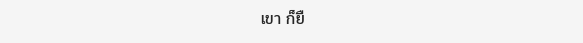เขา ก็ยื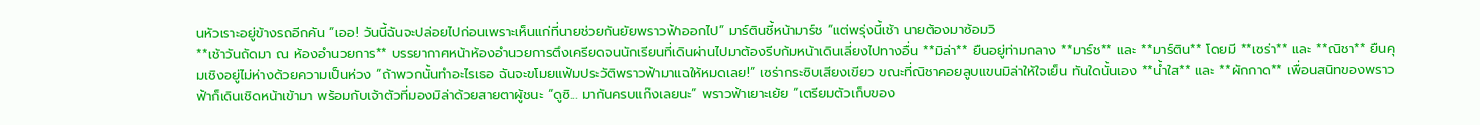นหัวเราะอยู่ข้างรถอีกคัน “เออ! วันนี้ฉันจะปล่อยไปก่อนเพราะเห็นแก่ที่นายช่วยกันยัยพราวฟ้าออกไป” มาร์ตินชี้หน้ามาร์ช “แต่พรุ่งนี้เช้า นายต้องมาซ้อมวิ
**เช้าวันถัดมา ณ ห้องอำนวยการ** บรรยากาศหน้าห้องอำนวยการตึงเครียดจนนักเรียนที่เดินผ่านไปมาต้องรีบก้มหน้าเดินเลี่ยงไปทางอื่น **มิล่า** ยืนอยู่ท่ามกลาง **มาร์ช** และ **มาร์ติน** โดยมี **เซร่า** และ **ณิชา** ยืนคุมเชิงอยู่ไม่ห่างด้วยความเป็นห่วง “ถ้าพวกนั้นทำอะไรเธอ ฉันจะขโมยแฟ้มประวัติพราวฟ้ามาแฉให้หมดเลย!” เซร่ากระซิบเสียงเขียว ขณะที่ณิชาคอยลูบแขนมิล่าให้ใจเย็น ทันใดนั้นเอง **น้ำใส** และ **ผักกาด** เพื่อนสนิทของพราวฟ้าก็เดินเชิดหน้าเข้ามา พร้อมกับเจ้าตัวที่มองมิล่าด้วยสายตาผู้ชนะ “ดูซิ... มากันครบแก๊งเลยนะ” พราวฟ้าเยาะเย้ย “เตรียมตัวเก็บของ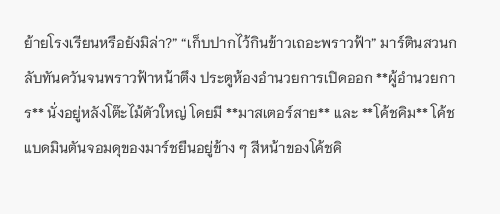ย้ายโรงเรียนหรือยังมิล่า?” “เก็บปากไว้กินข้าวเถอะพราวฟ้า” มาร์ตินสวนกลับทันควันจนพราวฟ้าหน้าตึง ประตูห้องอำนวยการเปิดออก **ผู้อำนวยการ** นั่งอยู่หลังโต๊ะไม้ตัวใหญ่ โดยมี **มาสเตอร์สาย** และ **โค้ชคิม** โค้ชแบดมินตันจอมดุของมาร์ชยืนอยู่ข้าง ๆ สีหน้าของโค้ชคิ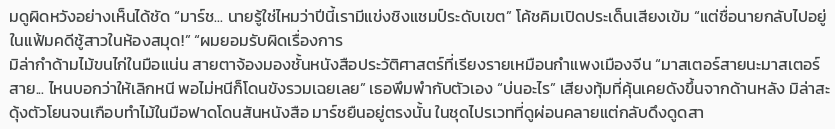มดูผิดหวังอย่างเห็นได้ชัด “มาร์ช... นายรู้ใช่ไหมว่าปีนี้เรามีแข่งชิงแชมป์ระดับเขต” โค้ชคิมเปิดประเด็นเสียงเข้ม “แต่ชื่อนายกลับไปอยู่ในแฟ้มคดีชู้สาวในห้องสมุด!” “ผมยอมรับผิดเรื่องการ
มิล่ากำด้ามไม้ขนไก่ในมือแน่น สายตาจ้องมองชั้นหนังสือประวัติศาสตร์ที่เรียงรายเหมือนกำแพงเมืองจีน “มาสเตอร์สายนะมาสเตอร์สาย... ไหนบอกว่าให้เลิกหนี พอไม่หนีก็โดนขังรวมเฉยเลย” เธอพึมพำกับตัวเอง “บ่นอะไร” เสียงทุ้มที่คุ้นเคยดังขึ้นจากด้านหลัง มิล่าสะดุ้งตัวโยนจนเกือบทำไม้ในมือฟาดโดนสันหนังสือ มาร์ชยืนอยู่ตรงนั้น ในชุดไปรเวทที่ดูผ่อนคลายแต่กลับดึงดูดสา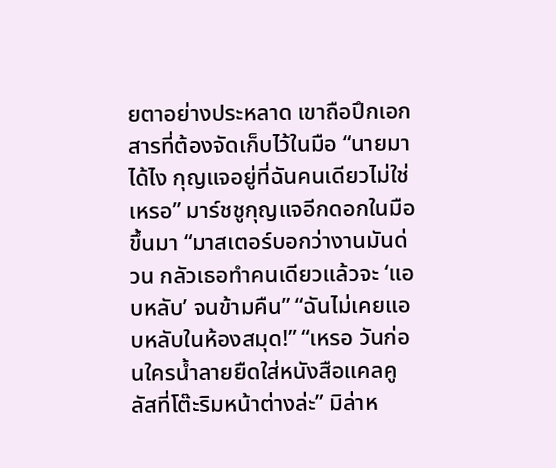ยตาอย่างประหลาด เขาถือปึกเอกสารที่ต้องจัดเก็บไว้ในมือ “นายมาได้ไง กุญแจอยู่ที่ฉันคนเดียวไม่ใช่เหรอ” มาร์ชชูกุญแจอีกดอกในมือขึ้นมา “มาสเตอร์บอกว่างานมันด่วน กลัวเธอทำคนเดียวแล้วจะ ‘แอบหลับ’ จนข้ามคืน” “ฉันไม่เคยแอบหลับในห้องสมุด!” “เหรอ วันก่อนใครน้ำลายยืดใส่หนังสือแคลคูลัสที่โต๊ะริมหน้าต่างล่ะ” มิล่าห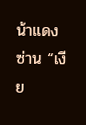น้าแดงซ่าน “เงีย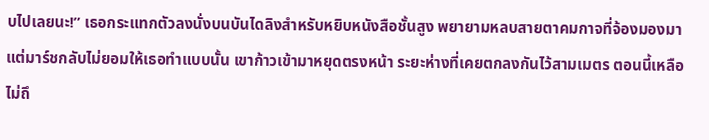บไปเลยนะ!” เธอกระแทกตัวลงนั่งบนบันไดลิงสำหรับหยิบหนังสือชั้นสูง พยายามหลบสายตาคมกาจที่จ้องมองมา แต่มาร์ชกลับไม่ยอมให้เธอทำแบบนั้น เขาก้าวเข้ามาหยุดตรงหน้า ระยะห่างที่เคยตกลงกันไว้สามเมตร ตอนนี้เหลือไม่ถึ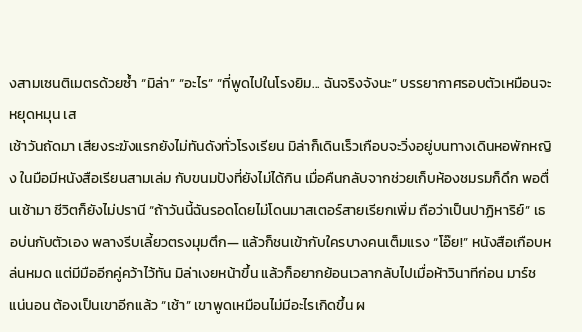งสามเซนติเมตรด้วยซ้ำ “มิล่า” “อะไร” “ที่พูดไปในโรงยิม... ฉันจริงจังนะ” บรรยากาศรอบตัวเหมือนจะหยุดหมุน เส
เช้าวันถัดมา เสียงระฆังแรกยังไม่ทันดังทั่วโรงเรียน มิล่าก็เดินเร็วเกือบจะวิ่งอยู่บนทางเดินหอพักหญิง ในมือมีหนังสือเรียนสามเล่ม กับขนมปังที่ยังไม่ได้กิน เมื่อคืนกลับจากช่วยเก็บห้องชมรมก็ดึก พอตื่นเช้ามา ชีวิตก็ยังไม่ปรานี “ถ้าวันนี้ฉันรอดโดยไม่โดนมาสเตอร์สายเรียกเพิ่ม ถือว่าเป็นปาฏิหาริย์” เธอบ่นกับตัวเอง พลางรีบเลี้ยวตรงมุมตึก— แล้วก็ชนเข้ากับใครบางคนเต็มแรง “โอ๊ย!” หนังสือเกือบหล่นหมด แต่มีมืออีกคู่คว้าไว้ทัน มิล่าเงยหน้าขึ้น แล้วก็อยากย้อนเวลากลับไปเมื่อห้าวินาทีก่อน มาร์ช แน่นอน ต้องเป็นเขาอีกแล้ว “เช้า” เขาพูดเหมือนไม่มีอะไรเกิดขึ้น ผ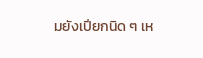มยังเปียกนิด ๆ เห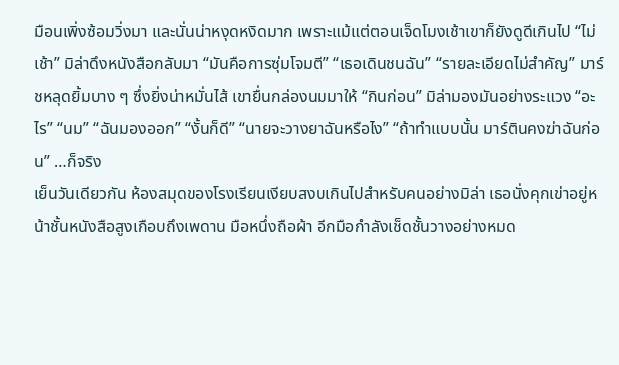มือนเพิ่งซ้อมวิ่งมา และนั่นน่าหงุดหงิดมาก เพราะแม้แต่ตอนเจ็ดโมงเช้าเขาก็ยังดูดีเกินไป “ไม่เช้า” มิล่าดึงหนังสือกลับมา “มันคือการซุ่มโจมตี” “เธอเดินชนฉัน” “รายละเอียดไม่สำคัญ” มาร์ชหลุดยิ้มบาง ๆ ซึ่งยิ่งน่าหมั่นไส้ เขายื่นกล่องนมมาให้ “กินก่อน” มิล่ามองมันอย่างระแวง “อะไร” “นม” “ฉันมองออก” “งั้นก็ดี” “นายจะวางยาฉันหรือไง” “ถ้าทำแบบนั้น มาร์ตินคงฆ่าฉันก่อน” …ก็จริง
เย็นวันเดียวกัน ห้องสมุดของโรงเรียนเงียบสงบเกินไปสำหรับคนอย่างมิล่า เธอนั่งคุกเข่าอยู่หน้าชั้นหนังสือสูงเกือบถึงเพดาน มือหนึ่งถือผ้า อีกมือกำลังเช็ดชั้นวางอย่างหมด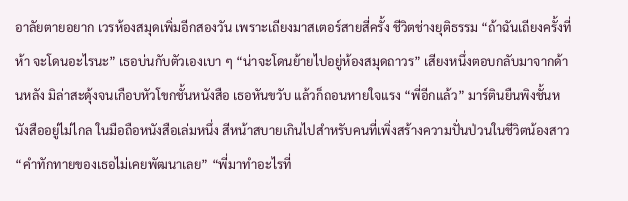อาลัยตายอยาก เวรห้องสมุดเพิ่มอีกสองวัน เพราะเถียงมาสเตอร์สายสี่ครั้ง ชีวิตช่างยุติธรรม “ถ้าฉันเถียงครั้งที่ห้า จะโดนอะไรนะ” เธอบ่นกับตัวเองเบา ๆ “น่าจะโดนย้ายไปอยู่ห้องสมุดถาวร” เสียงหนึ่งตอบกลับมาจากด้านหลัง มิล่าสะดุ้งจนเกือบหัวโขกชั้นหนังสือ เธอหันขวับ แล้วก็ถอนหายใจแรง “พี่อีกแล้ว” มาร์ตินยืนพิงชั้นหนังสืออยู่ไม่ไกล ในมือถือหนังสือเล่มหนึ่ง สีหน้าสบายเกินไปสำหรับคนที่เพิ่งสร้างความปั่นป่วนในชีวิตน้องสาว “คำทักทายของเธอไม่เคยพัฒนาเลย” “พี่มาทำอะไรที่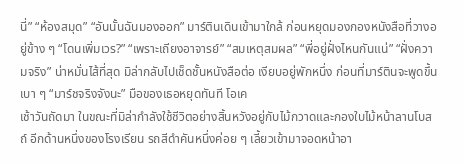นี่” “ห้องสมุด” “อันนั้นฉันมองออก” มาร์ตินเดินเข้ามาใกล้ ก่อนหยุดมองกองหนังสือที่วางอยู่ข้าง ๆ “โดนเพิ่มเวร?” “เพราะเถียงอาจารย์” “สมเหตุสมผล” “พี่อยู่ฝั่งไหนกันแน่” “ฝั่งความจริง” น่าหมั่นไส้ที่สุด มิล่ากลับไปเช็ดชั้นหนังสือต่อ เงียบอยู่พักหนึ่ง ก่อนที่มาร์ตินจะพูดขึ้นเบา ๆ “มาร์ชจริงจังนะ” มือของเธอหยุดทันที โอเค
เช้าวันถัดมา ในขณะที่มิล่ากำลังใช้ชีวิตอย่างสิ้นหวังอยู่กับไม้กวาดและกองใบไม้หน้าลานโบสถ์ อีกด้านหนึ่งของโรงเรียน รถสีดำคันหนึ่งค่อย ๆ เลี้ยวเข้ามาจอดหน้าอา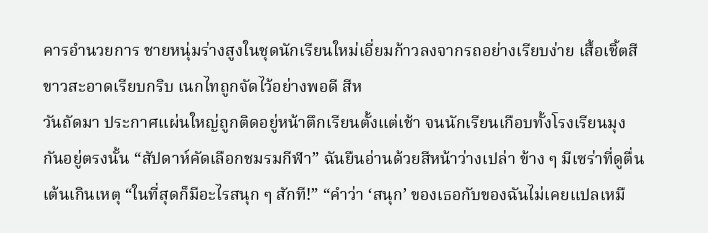คารอำนวยการ ชายหนุ่มร่างสูงในชุดนักเรียนใหม่เอี่ยมก้าวลงจากรถอย่างเรียบง่าย เสื้อเชิ้ตสีขาวสะอาดเรียบกริบ เนกไทถูกจัดไว้อย่างพอดี สีห
วันถัดมา ประกาศแผ่นใหญ่ถูกติดอยู่หน้าตึกเรียนตั้งแต่เช้า จนนักเรียนเกือบทั้งโรงเรียนมุงกันอยู่ตรงนั้น “สัปดาห์คัดเลือกชมรมกีฬา” ฉันยืนอ่านด้วยสีหน้าว่างเปล่า ข้าง ๆ มีเซร่าที่ดูตื่นเต้นเกินเหตุ “ในที่สุดก็มีอะไรสนุก ๆ สักที!” “คำว่า ‘สนุก’ ของเธอกับของฉันไม่เคยแปลเหมื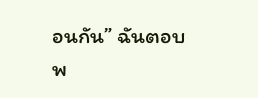อนกัน” ฉันตอบพ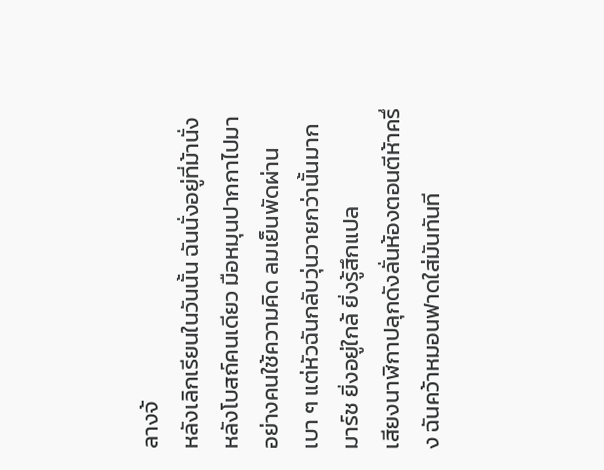ลางจ้
หลังเลิกเรียนในวันนั้น ฉันนั่งอยู่ที่ม้านั่งหลังโบสถ์คนเดียว มือหมุนปากกาไปมาอย่างคนใช้ความคิด ลมเย็นพัดผ่านเบา ๆ แต่หัวฉันกลับวุ่นวายกว่านั้นมาก มาร์ช ยิ่งอยู่ใกล้ ยิ่งรู้สึกแปล
เสียงนาฬิกาปลุกดังลั่นห้องตอนตีห้าครึ่ง ฉันคว้าหมอนฟาดใส่มันทันที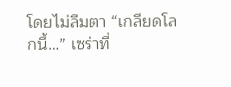โดยไม่ลืมตา “เกลียดโลกนี้…” เซร่าที่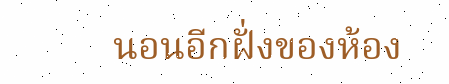นอนอีกฝั่งของห้อง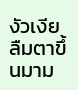งัวเงียลืมตาขึ้นมาม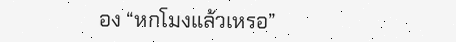อง “หกโมงแล้วเหรอ”